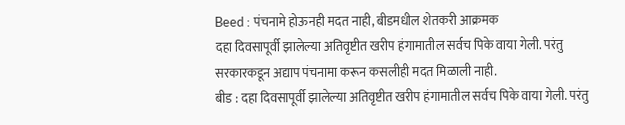Beed : पंचनामे होऊनही मदत नाही, बीडमधील शेतकरी आक्रमक
दहा दिवसापूर्वी झालेल्या अतिवृष्टीत खरीप हंगामातील सर्वच पिके वाया गेली. परंतु सरकारकडून अद्याप पंचनामा करून कसलीही मदत मिळाली नाही.
बीड : दहा दिवसापूर्वी झालेल्या अतिवृष्टीत खरीप हंगामातील सर्वच पिके वाया गेली. परंतु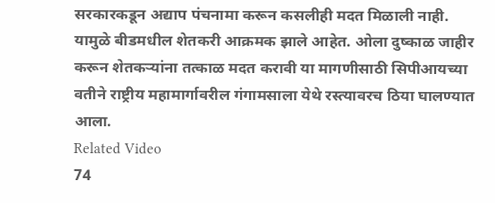सरकारकडून अद्याप पंचनामा करून कसलीही मदत मिळाली नाही. यामुळे बीडमधील शेतकरी आक्रमक झाले आहेत. ओला दुष्काळ जाहीर करून शेतकऱ्यांना तत्काळ मदत करावी या मागणीसाठी सिपीआयच्या वतीने राष्ट्रीय महामार्गावरील गंगामसाला येथे रस्त्यावरच ठिया घालण्यात आला.
Related Video
74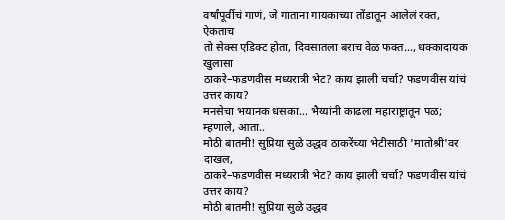वर्षांपूर्वीचं गाणं, जे गाताना गायकाच्या तोंडातून आलेलं रक्त, ऐकताच
तो सेक्स एडिक्ट होता, दिवसातला बराच वेळ फक्त..., धक्कादायक खुलासा
ठाकरे–फडणवीस मध्यरात्री भेट? काय झाली चर्चा? फडणवीस यांचं उत्तर काय?
मनसेचा भयानक धसका... भैय्यांनी काढला महाराष्ट्रातून पळ; म्हणाले, आता..
मोठी बातमी! सुप्रिया सुळे उद्धव ठाकरेंच्या भेटीसाठी 'मातोश्री'वर दाखल,
ठाकरे–फडणवीस मध्यरात्री भेट? काय झाली चर्चा? फडणवीस यांचं उत्तर काय?
मोठी बातमी! सुप्रिया सुळे उद्धव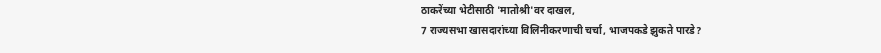ठाकरेंच्या भेटीसाठी 'मातोश्री'वर दाखल,
7 राज्यसभा खासदारांच्या विलिनीकरणाची चर्चा, भाजपकडे झुकते पारडे?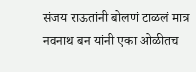संजय राऊतांनी बोलणं टाळलं मात्र नवनाथ बन यांनी एका ओळीतच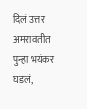दिलं उत्तर
अमरावतीत पुन्हा भयंकर घडलं,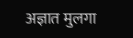अज्ञात मुलगा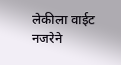लेकीला वाईट नजरेने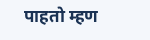पाहतो म्हण